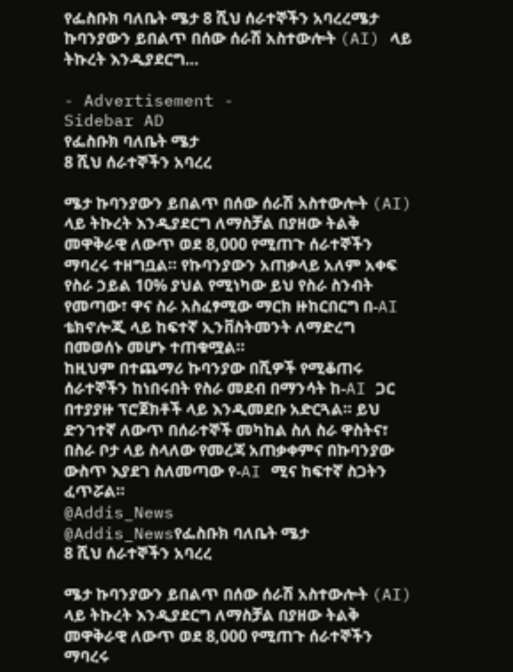የፌስቡክ ባለቤት ሜታ 8 ሺህ ሰራተኞችን አባረረሜታ ኩባንያውን ይበልጥ በሰው ሰራሽ አስተውሎት (AI) ላይ ትኩረት እንዲያደርግ…

- Advertisement -
Sidebar AD
የፌስቡክ ባለቤት ሜታ
8 ሺህ ሰራተኞችን አባረረ

ሜታ ኩባንያውን ይበልጥ በሰው ሰራሽ አስተውሎት (AI) ላይ ትኩረት እንዲያደርግ ለማስቻል በያዘው ትልቅ መዋቅራዊ ለውጥ ወደ 8,000 የሚጠጉ ሰራተኞችን ማባረሩ ተዘግቧል። የኩባንያውን አጠቃላይ አለም አቀፍ የስራ ኃይል 10% ያህል የሚነካው ይህ የስራ ስንብት የመጣው፣ ዋና ስራ አስፈፃሚው ማርክ ዙከርበርግ በ-AI ቴክኖሎጂ ላይ ከፍተኛ ኢንቨስትመንት ለማድረግ በመወሰኑ መሆኑ ተጠቁሟል።
ከዚህም በተጨማሪ ኩባንያው በሺዎች የሚቆጠሩ ሰራተኞችን ከነበሩበት የስራ መደብ በማንሳት ከ-AI ጋር በተያያዙ ፕሮጀክቶች ላይ እንዲመደቡ አድርጓል። ይህ ድንገተኛ ለውጥ በሰራተኞች መካከል ስለ ስራ ዋስትና፣ በስራ ቦታ ላይ ስላለው የመረጃ አጠቃቀምና በኩባንያው ውስጥ እያደገ ስለመጣው የ-AI ሚና ከፍተኛ ስጋትን ፈጥሯል።
@Addis_News
@Addis_Newsየፌስቡክ ባለቤት ሜታ
8 ሺህ ሰራተኞችን አባረረ

ሜታ ኩባንያውን ይበልጥ በሰው ሰራሽ አስተውሎት (AI) ላይ ትኩረት እንዲያደርግ ለማስቻል በያዘው ትልቅ መዋቅራዊ ለውጥ ወደ 8,000 የሚጠጉ ሰራተኞችን ማባረሩ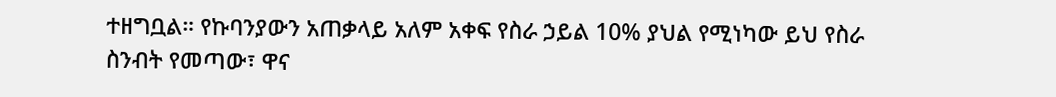ተዘግቧል። የኩባንያውን አጠቃላይ አለም አቀፍ የስራ ኃይል 10% ያህል የሚነካው ይህ የስራ ስንብት የመጣው፣ ዋና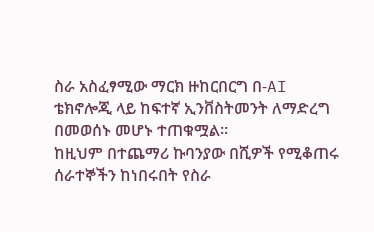ስራ አስፈፃሚው ማርክ ዙከርበርግ በ-AI ቴክኖሎጂ ላይ ከፍተኛ ኢንቨስትመንት ለማድረግ በመወሰኑ መሆኑ ተጠቁሟል።
ከዚህም በተጨማሪ ኩባንያው በሺዎች የሚቆጠሩ ሰራተኞችን ከነበሩበት የስራ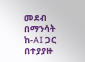መደብ በማንሳት ከ-AI ጋር በተያያዙ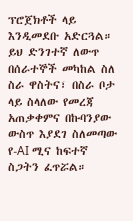ፕሮጀክቶች ላይ እንዲመደቡ አድርጓል። ይህ ድንገተኛ ለውጥ በሰራተኞች መካከል ስለ ስራ ዋስትና፣ በስራ ቦታ ላይ ስላለው የመረጃ አጠቃቀምና በኩባንያው ውስጥ እያደገ ስለመጣው የ-AI ሚና ከፍተኛ ስጋትን ፈጥሯል።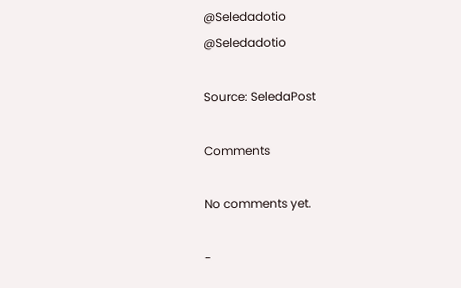@Seledadotio
@Seledadotio

Source: SeledaPost

Comments

No comments yet.

-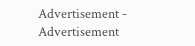Advertisement -
Advertisement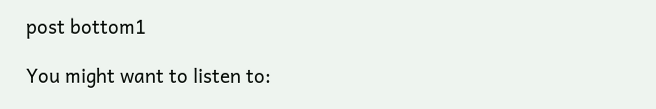post bottom1

You might want to listen to: